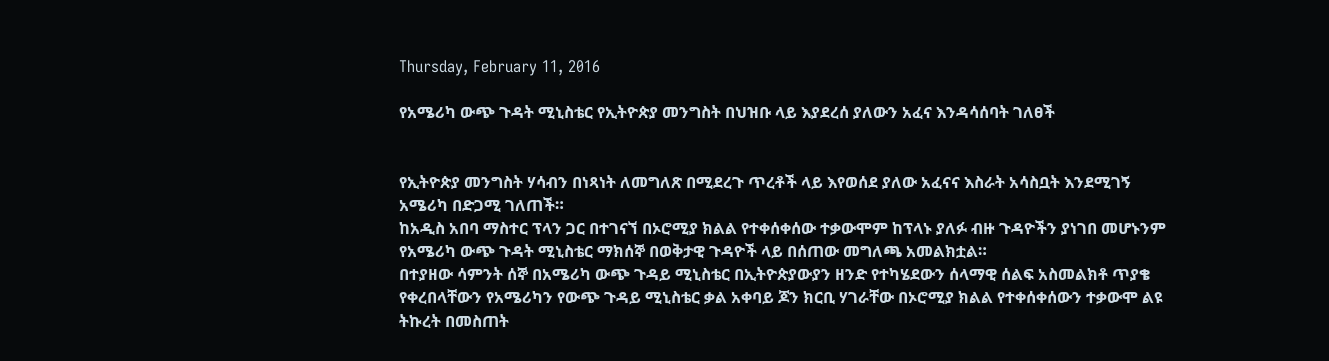Thursday, February 11, 2016

የአሜሪካ ውጭ ጉዳት ሚኒስቴር የኢትዮጵያ መንግስት በህዝቡ ላይ እያደረሰ ያለውን አፈና እንዳሳሰባት ገለፀች


የኢትዮጵያ መንግስት ሃሳብን በነጻነት ለመግለጽ በሚደረጉ ጥረቶች ላይ እየወሰደ ያለው አፈናና እስራት አሳስቧት እንደሚገኝ አሜሪካ በድጋሚ ገለጠች።
ከአዲስ አበባ ማስተር ፕላን ጋር በተገናኘ በኦሮሚያ ክልል የተቀሰቀሰው ተቃውሞም ከፕላኑ ያለፉ ብዙ ጉዳዮችን ያነገበ መሆኑንም የአሜሪካ ውጭ ጉዳት ሚኒስቴር ማክሰኞ በወቅታዊ ጉዳዮች ላይ በሰጠው መግለጫ አመልክቷል።
በተያዘው ሳምንት ሰኞ በአሜሪካ ውጭ ጉዳይ ሚኒስቴር በኢትዮጵያውያን ዘንድ የተካሄደውን ሰላማዊ ሰልፍ አስመልክቶ ጥያቄ የቀረበላቸውን የአሜሪካን የውጭ ጉዳይ ሚኒስቴር ቃል አቀባይ ጆን ክርቢ ሃገራቸው በኦሮሚያ ክልል የተቀሰቀሰውን ተቃውሞ ልዩ ትኩረት በመስጠት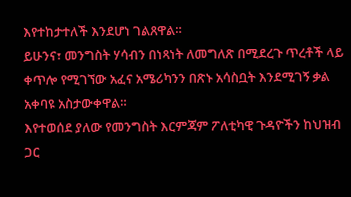እየተከታተለች እንደሆነ ገልጸዋል።
ይሁንና፣ መንግስት ሃሳብን በነጻነት ለመግለጽ በሚደረጉ ጥረቶች ላይ ቀጥሎ የሚገኘው አፈና አሜሪካንን በጽኑ አሳስቧት እንደሚገኝ ቃል አቀባዩ አስታውቀዋል።
እየተወሰደ ያለው የመንግስት እርምጃም ፖለቲካዊ ጉዳዮችን ከህዝብ ጋር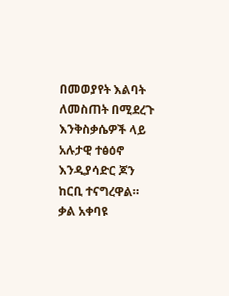በመወያየት እልባት ለመስጠት በሚደረጉ እንቅስቃሴዎች ላይ አሉታዊ ተፅዕኖ እንዲያሳድር ጆን ከርቢ ተናግረዋል።
ቃል አቀባዩ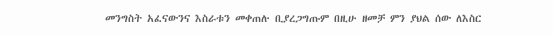መንግስት አፈናውንና እስራቱን መቀጠሉ ቢያረጋግጡም በዚሁ ዘመቻ ምን ያህል ሰው ለእስር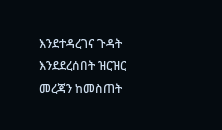እንደተዳረገና ጉዳት እንደደረሰበት ዝርዝር መረጃን ከመስጠት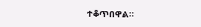ተቆጥበዋል።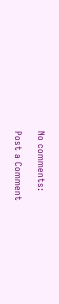No comments:

Post a Comment